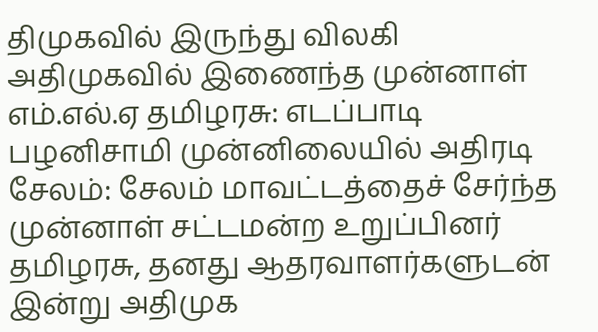திமுகவில் இருந்து விலகி அதிமுகவில் இணைந்த முன்னாள் எம்.எல்.ஏ தமிழரசு: எடப்பாடி பழனிசாமி முன்னிலையில் அதிரடி
சேலம்: சேலம் மாவட்டத்தைச் சேர்ந்த முன்னாள் சட்டமன்ற உறுப்பினர் தமிழரசு, தனது ஆதரவாளர்களுடன் இன்று அதிமுக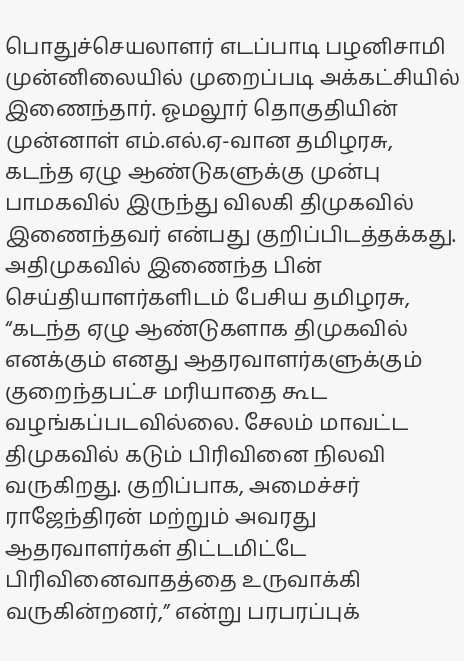பொதுச்செயலாளர் எடப்பாடி பழனிசாமி முன்னிலையில் முறைப்படி அக்கட்சியில் இணைந்தார். ஓமலூர் தொகுதியின் முன்னாள் எம்.எல்.ஏ-வான தமிழரசு, கடந்த ஏழு ஆண்டுகளுக்கு முன்பு பாமகவில் இருந்து விலகி திமுகவில் இணைந்தவர் என்பது குறிப்பிடத்தக்கது.
அதிமுகவில் இணைந்த பின் செய்தியாளர்களிடம் பேசிய தமிழரசு, “கடந்த ஏழு ஆண்டுகளாக திமுகவில் எனக்கும் எனது ஆதரவாளர்களுக்கும் குறைந்தபட்ச மரியாதை கூட வழங்கப்படவில்லை. சேலம் மாவட்ட திமுகவில் கடும் பிரிவினை நிலவி வருகிறது. குறிப்பாக, அமைச்சர் ராஜேந்திரன் மற்றும் அவரது ஆதரவாளர்கள் திட்டமிட்டே பிரிவினைவாதத்தை உருவாக்கி வருகின்றனர்,” என்று பரபரப்புக்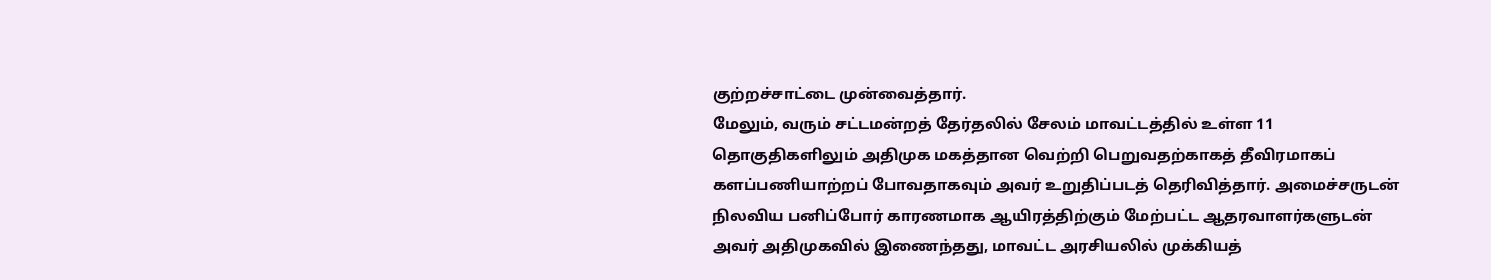குற்றச்சாட்டை முன்வைத்தார்.
மேலும், வரும் சட்டமன்றத் தேர்தலில் சேலம் மாவட்டத்தில் உள்ள 11 தொகுதிகளிலும் அதிமுக மகத்தான வெற்றி பெறுவதற்காகத் தீவிரமாகப் களப்பணியாற்றப் போவதாகவும் அவர் உறுதிப்படத் தெரிவித்தார். அமைச்சருடன் நிலவிய பனிப்போர் காரணமாக ஆயிரத்திற்கும் மேற்பட்ட ஆதரவாளர்களுடன் அவர் அதிமுகவில் இணைந்தது, மாவட்ட அரசியலில் முக்கியத்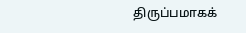திருப்பமாகக்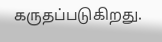கருதப்படுகிறது.